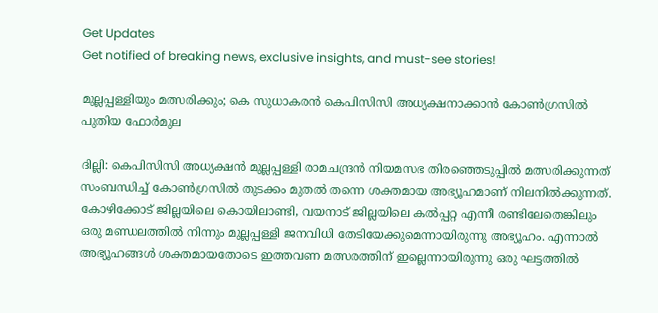Get Updates
Get notified of breaking news, exclusive insights, and must-see stories!

മുല്ലപ്പള്ളിയും മത്സരിക്കും; കെ സുധാകരന്‍ കെപിസിസി അധ്യക്ഷനാക്കാന്‍ കോണ്‍ഗ്രസില്‍ പുതിയ ഫോര്‍മുല

ദില്ലി: കെപിസിസി അധ്യക്ഷന്‍ മുല്ലപ്പള്ളി രാമചന്ദ്രന്‍ നിയമസഭ തിരഞ്ഞെടുപ്പില്‍ മത്സരിക്കുന്നത് സംബന്ധിച്ച് കോണ്‍ഗ്രസില്‍ തുടക്കം മുതല്‍ തന്നെ ശക്തമായ അഭ്യൂഹമാണ് നിലനില്‍ക്കുന്നത്. കോഴിക്കോട് ജില്ലയിലെ കൊയിലാണ്ടി, വയനാട് ജില്ലയിലെ കല്‍പ്പറ്റ എന്നീ രണ്ടിലേതെങ്കിലും ഒരു മണ്ഡലത്തില്‍ നിന്നും മുല്ലപ്പള്ളി ജനവിധി തേടിയേക്കുമെന്നായിരുന്നു അഭ്യൂഹം. എന്നാല്‍ അഭ്യൂഹങ്ങള്‍ ശക്തമായതോടെ ഇത്തവണ മത്സരത്തിന് ഇല്ലെന്നായിരുന്നു ഒരു ഘട്ടത്തില്‍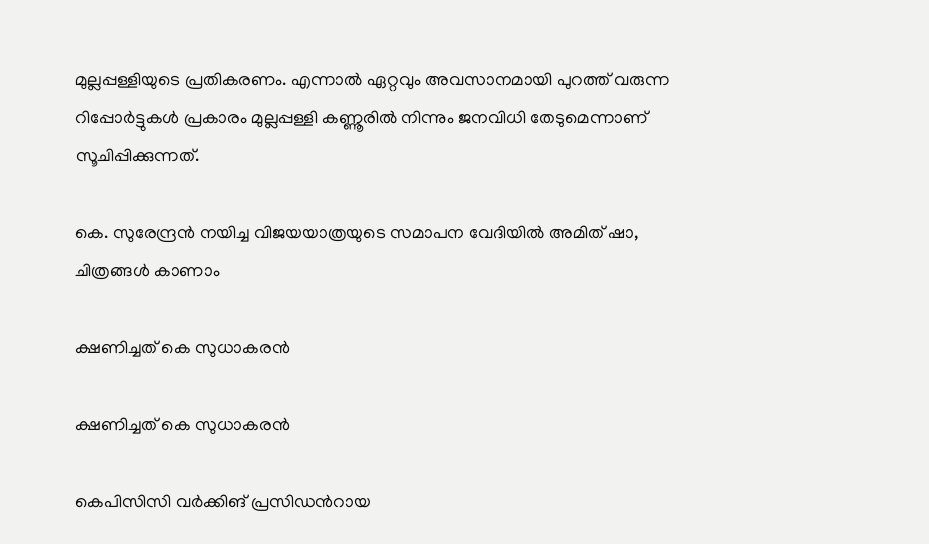മുല്ലപ്പള്ളിയുടെ പ്രതികരണം. എന്നാല്‍ ഏറ്റവും അവസാനമായി പുറത്ത് വരുന്ന റിപ്പോര്‍ട്ടുകള്‍ പ്രകാരം മുല്ലപ്പള്ളി കണ്ണൂരില്‍ നിന്നും ജനവിധി തേടുമെന്നാണ് സൂചിപ്പിക്കുന്നത്.

കെ. സുരേന്ദ്രന്‍ നയിച്ച വിജയയാത്രയുടെ സമാപന വേദിയില്‍ അമിത് ഷാ, ചിത്രങ്ങള്‍ കാണാം

ക്ഷണിച്ചത് കെ സുധാകരന്‍

ക്ഷണിച്ചത് കെ സുധാകരന്‍

കെപിസിസി വര്‍ക്കിങ് പ്രസിഡന്‍റായ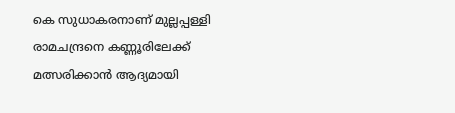കെ സുധാകരനാണ് മുല്ലപ്പള്ളി രാമചന്ദ്രനെ കണ്ണൂരിലേക്ക് മത്സരിക്കാന്‍ ആദ്യമായി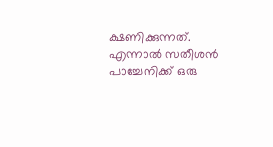ക്ഷണിക്കുന്നത്. എന്നാല്‍ സതീശന്‍ പാച്ചേനിക്ക് ഒരു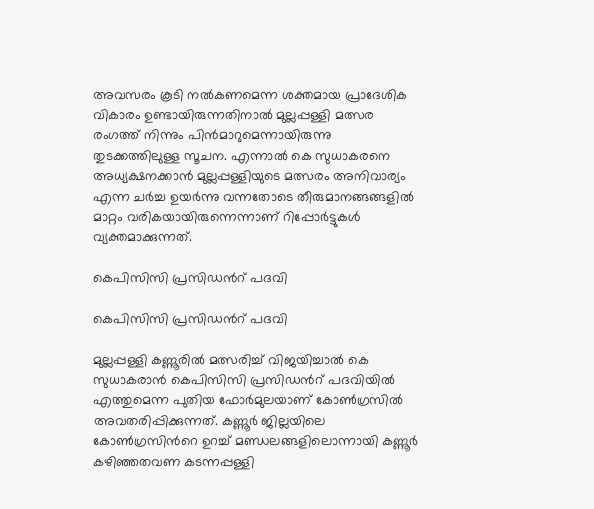അവസരം കൂടി നല്‍കണമെന്ന ശക്തമായ പ്രാദേശിക വികാരം ഉണ്ടായിരുന്നതിനാല്‍ മുല്ലപ്പള്ളി മത്സര രംഗത്ത് നിന്നും പിന്‍മാറുമെന്നായിരുന്നു തുടക്കത്തിലുള്ള സൂചന. എന്നാല്‍ കെ സുധാകരനെ അധ്യക്ഷനക്കാന്‍ മുല്ലപ്പള്ളിയുടെ മത്സരം അനിവാര്യം എന്ന ചര്‍ച്ച ഉയര്‍ന്നു വന്നതോടെ തീരുമാനങ്ങങ്ങളില്‍ മാറ്റം വരികയായിരുന്നെന്നാണ് റിപ്പോര്‍ട്ടുകള്‍ വ്യക്തമാക്കുന്നത്.

കെപിസിസി പ്രസിഡന്‍റ് പദവി

കെപിസിസി പ്രസിഡന്‍റ് പദവി

മുല്ലപ്പള്ളി കണ്ണൂരില്‍ മത്സരിച്ച് വിജയിച്ചാല്‍ കെ സുധാകരാന്‍ കെപിസിസി പ്രസിഡന്‍റ് പദവിയില്‍ എത്തുമെന്ന പുതിയ ഫോര്‍മുലയാണ് കോണ്‍ഗ്രസില്‍ അവതരിപ്പിക്കുന്നത്. കണ്ണൂര്‍ ജില്ലയിലെ കോണ്‍ഗ്രസിന്‍റെ ഉറച്ച് മണ്ഡലങ്ങളിലൊന്നായി കണ്ണൂര്‍ കഴിഞ്ഞതവണ കടന്നപ്പള്ളി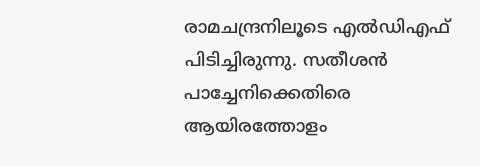രാമചന്ദ്രനിലൂടെ എല്‍ഡിഎഫ് പിടിച്ചിരുന്നു. സതീശന്‍ പാച്ചേനിക്കെതിരെ ആയിരത്തോളം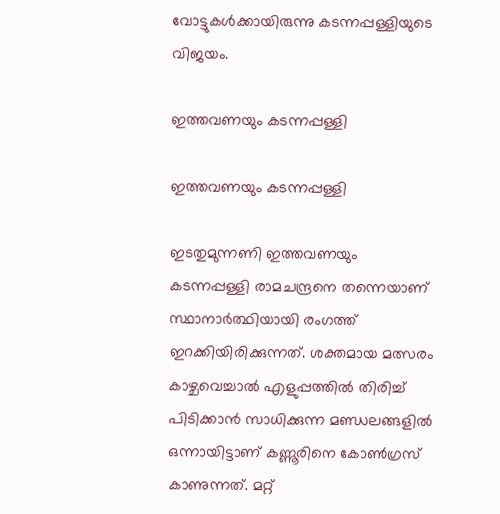വോട്ടുകള്‍ക്കായിരുന്നു കടന്നപ്പള്ളിയുടെ വിജയം.

ഇത്തവണയും കടന്നപ്പള്ളി

ഇത്തവണയും കടന്നപ്പള്ളി

ഇടതുമുന്നണി ഇത്തവണയും കടന്നപ്പള്ളി രാമചന്ദ്രനെ തന്നെയാണ് സ്ഥാനാര്‍ത്ഥിയായി രംഗത്ത് ഇറക്കിയിരിക്കുന്നത്. ശക്തമായ മത്സരം കാഴ്ചവെച്ചാല്‍ എളുപ്പത്തില്‍ തിരിച്ച് പിടിക്കാന്‍ സാധിക്കുന്ന മണ്ഡലങ്ങളില്‍ ഒന്നായിട്ടാണ് കണ്ണൂരിനെ കോണ്‍ഗ്രസ് കാണുന്നത്. മറ്റ്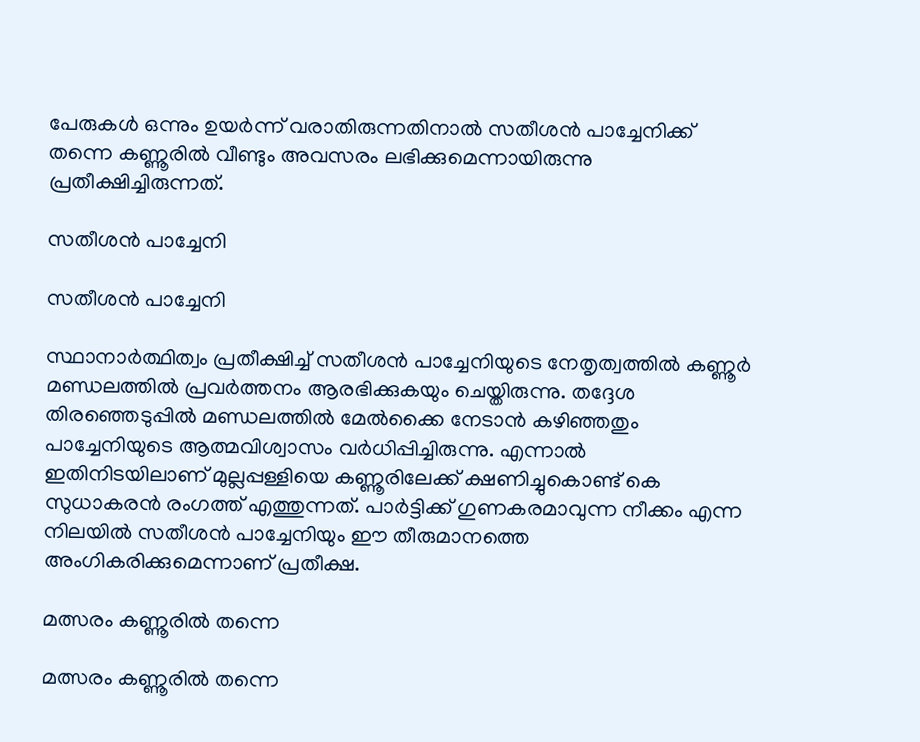പേരുകള്‍ ഒന്നും ഉയര്‍ന്ന് വരാതിരുന്നതിനാല്‍ സതീശന്‍ പാച്ചേനിക്ക് തന്നെ കണ്ണൂരില്‍ വീണ്ടും അവസരം ലഭിക്കുമെന്നായിരുന്നു പ്രതീക്ഷിച്ചിരുന്നത്.

സതീശന്‍ പാച്ചേനി

സതീശന്‍ പാച്ചേനി

സ്ഥാനാര്‍ത്ഥിത്വം പ്രതീക്ഷിച്ച് സതീശന്‍ പാച്ചേനിയുടെ നേതൃത്വത്തില്‍ കണ്ണൂര്‍ മണ്ഡലത്തില്‍ പ്രവര്‍ത്തനം ആരഭിക്കുകയും ചെയ്തിരുന്നു. തദ്ദേശ തിരഞ്ഞെടുപ്പില്‍ മണ്ഡലത്തില്‍ മേല്‍ക്കൈ നേടാന്‍ കഴിഞ്ഞതും പാച്ചേനിയുടെ ആത്മവിശ്വാസം വര്‍ധിപ്പിച്ചിരുന്നു. എന്നാല്‍ ഇതിനിടയിലാണ് മുല്ലപ്പള്ളിയെ കണ്ണൂരിലേക്ക് ക്ഷണിച്ചുകൊണ്ട് കെ സുധാകരന്‍ രംഗത്ത് എത്തുന്നത്. പാര്‍ട്ടിക്ക് ഗുണകരമാവുന്ന നീക്കം എന്ന നിലയില്‍ സതീശന്‍ പാച്ചേനിയും ഈ തീരുമാനത്തെ അംഗികരിക്കുമെന്നാണ് പ്രതീക്ഷ.

മത്സരം കണ്ണൂരില്‍ തന്നെ

മത്സരം കണ്ണൂരില്‍ തന്നെ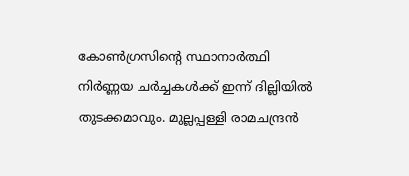കോണ്‍ഗ്രസിന്‍റെ സ്ഥാനാര്‍ത്ഥി നിര്‍ണ്ണയ ചര്‍ച്ചകള്‍ക്ക് ഇന്ന് ദില്ലിയില്‍ തുടക്കമാവും. മുല്ലപ്പള്ളി രാമചന്ദ്രന്‍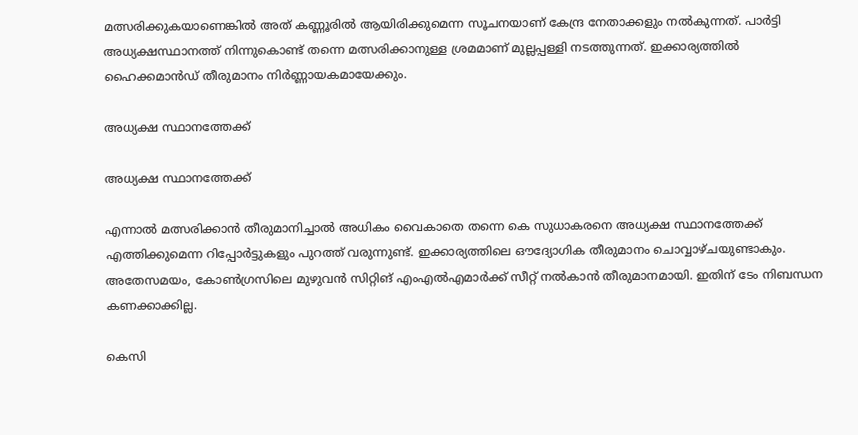മത്സരിക്കുകയാണെങ്കില്‍ അത് കണ്ണൂരില്‍ ആയിരിക്കുമെന്ന സൂചനയാണ് കേന്ദ്ര നേതാക്കളും നല്‍കുന്നത്. പാര്‍ട്ടി അധ്യക്ഷസ്ഥാനത്ത് നിന്നുകൊണ്ട് തന്നെ മത്സരിക്കാനുള്ള ശ്രമമാണ് മുല്ലപ്പള്ളി നടത്തുന്നത്. ഇക്കാര്യത്തില്‍ ഹൈക്കമാന്‍ഡ് തീരുമാനം നിര്‍ണ്ണായകമായേക്കും.

അധ്യക്ഷ സ്ഥാനത്തേക്ക്

അധ്യക്ഷ സ്ഥാനത്തേക്ക്

എന്നാല്‍ മത്സരിക്കാന്‍ തീരുമാനിച്ചാല്‍ അധികം വൈകാതെ തന്നെ കെ സുധാകരനെ അധ്യക്ഷ സ്ഥാനത്തേക്ക് എത്തിക്കുമെന്ന റിപ്പോര്‍ട്ടുകളും പുറത്ത് വരുന്നുണ്ട്. ഇക്കാര്യത്തിലെ ഔദ്യോഗിക തീരുമാനം ചൊവ്വാഴ്ചയുണ്ടാകും. അതേസമയം, കോണ്‍ഗ്രസിലെ മുഴുവന്‍ സിറ്റിങ് എംഎല്‍എമാര്‍ക്ക് സീറ്റ് നല്‍കാന്‍ തീരുമാനമായി. ഇതിന് ടേം നിബന്ധന കണക്കാക്കില്ല.

കെസി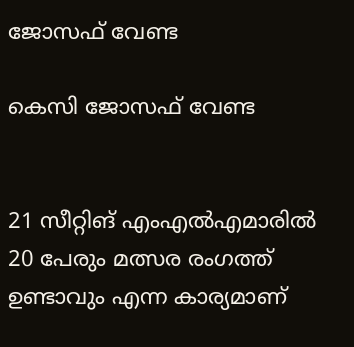ജോസഫ് വേണ്ട

കെസി ജോസഫ് വേണ്ട


21 സീറ്റിങ് എംഎല്‍എമാരില്‍ 20 പേരും മത്സര രംഗത്ത് ഉണ്ടാവും എന്ന കാര്യമാണ്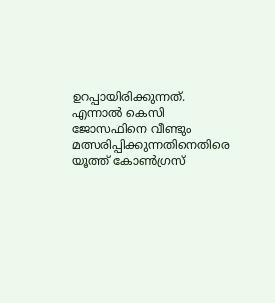ഉറപ്പായിരിക്കുന്നത്. എന്നാല്‍ കെസി ജോസഫിനെ വീണ്ടും മത്സരിപ്പിക്കുന്നതിനെതിരെ യൂത്ത് കോണ്‍ഗ്രസ്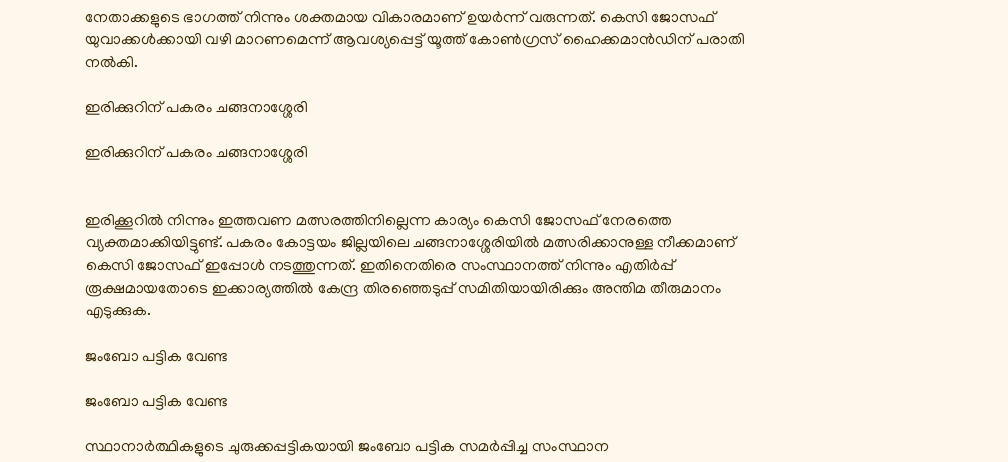നേതാക്കളുടെ ഭാഗത്ത് നിന്നും ശക്തമായ വികാരമാണ് ഉയര്‍ന്ന് വരുന്നത്. കെസി ജോസഫ് യുവാക്കള്‍ക്കായി വഴി മാറണമെന്ന് ആവശ്യപ്പെട്ട് യൂത്ത് കോണ്‍ഗ്രസ് ഹൈക്കമാന്‍ഡിന് പരാതി നല്‍കി.

ഇരിക്കുറിന് പകരം ചങ്ങനാശ്ശേരി

ഇരിക്കുറിന് പകരം ചങ്ങനാശ്ശേരി


ഇരിക്കൂറില്‍ നിന്നും ഇത്തവണ മത്സരത്തിനില്ലെന്ന കാര്യം കെസി ജോസഫ് നേരത്തെ വ്യക്തമാക്കിയിട്ടുണ്ട്. പകരം കോട്ടയം ജില്ലയിലെ ചങ്ങനാശ്ശേരിയില്‍ മത്സരിക്കാനുള്ള നീക്കമാണ് കെസി ജോസഫ് ഇപ്പോള്‍ നടത്തുന്നത്. ഇതിനെതിരെ സംസ്ഥാനത്ത് നിന്നും എതിര്‍പ്പ് രൂക്ഷമായതോടെ ഇക്കാര്യത്തില്‍ കേന്ദ്ര തിരഞ്ഞെടുപ്പ് സമിതിയായിരിക്കും അന്തിമ തീരുമാനം എടുക്കുക.

ജംബോ പട്ടിക വേണ്ട

ജംബോ പട്ടിക വേണ്ട

സ്ഥാനാര്‍ത്ഥികളുടെ ചുരുക്കപ്പട്ടികയായി ജംബോ പട്ടിക സമര്‍പ്പിച്ച സംസ്ഥാന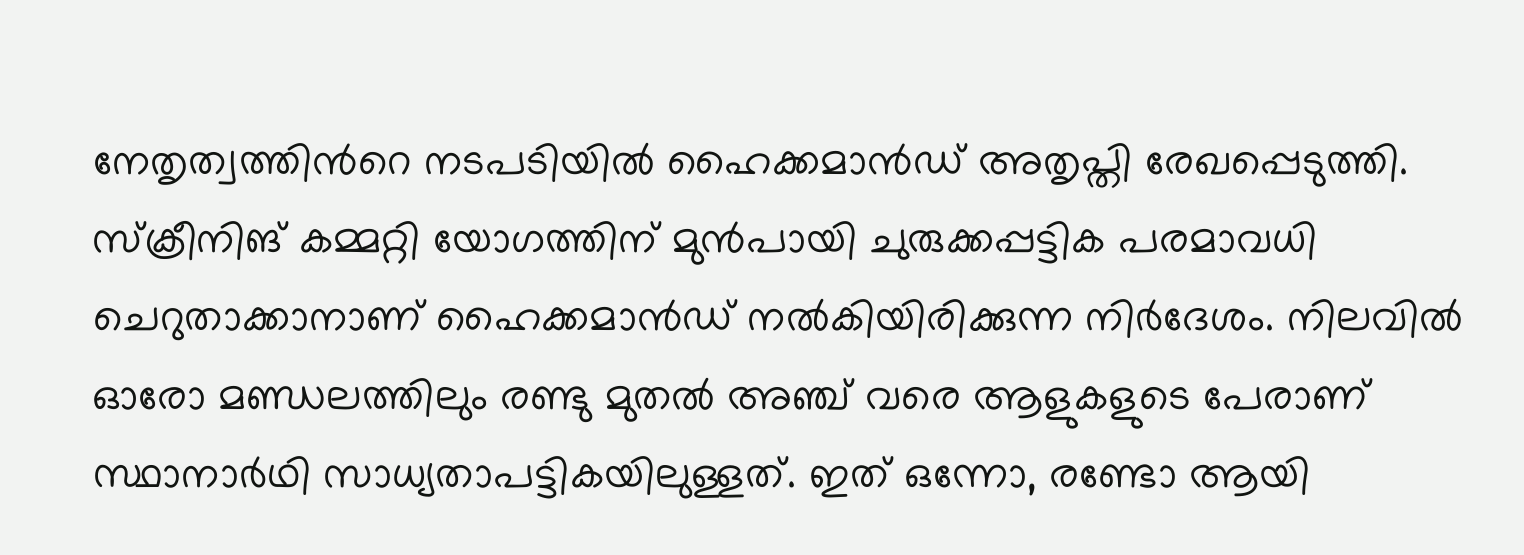നേതൃത്വത്തിന്‍റെ നടപടിയില്‍ ഹൈക്കമാന്‍ഡ് അതൃപ്തി രേഖപ്പെടുത്തി. സ്ക്രീനിങ് കമ്മറ്റി യോഗത്തിന് മുന്‍പായി ചുരുക്കപ്പട്ടിക പരമാവധി ചെറുതാക്കാനാണ് ഹൈക്കമാന്‍ഡ് നല്‍കിയിരിക്കുന്ന നിര്‍ദേശം. നിലവില്‍ ഓരോ മണ്ഡലത്തിലും രണ്ടു മുതല്‍ അഞ്ച് വരെ ആളുകളുടെ പേരാണ് സ്ഥാനാര്‍ഥി സാധ്യതാപട്ടികയിലുള്ളത്. ഇത് ഒന്നോ, രണ്ടോ ആയി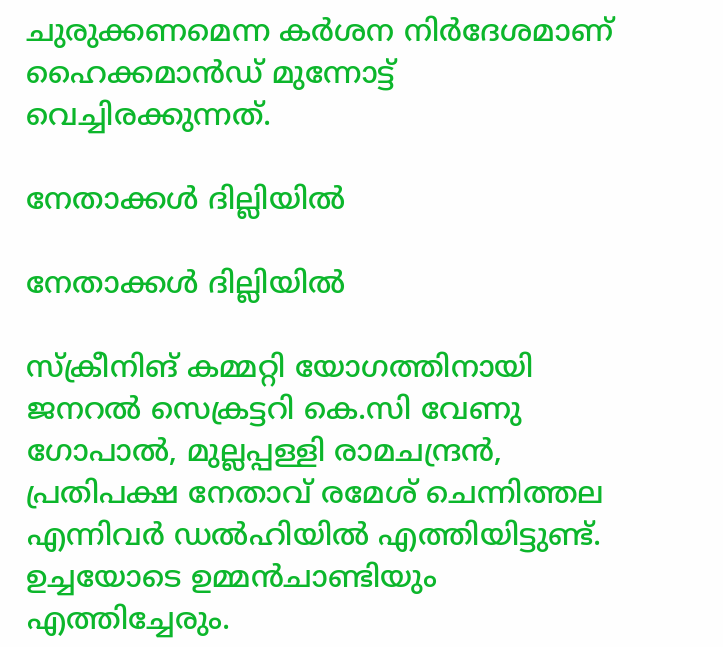ചുരുക്കണമെന്ന കര്‍ശന നിര്‍ദേശമാണ് ഹൈക്കമാന്‍ഡ് മുന്നോട്ട് വെച്ചിരക്കുന്നത്.

നേതാക്കള്‍ ദില്ലിയില്‍

നേതാക്കള്‍ ദില്ലിയില്‍

സ്ക്രീനിങ് കമ്മറ്റി യോഗത്തിനായി ജനറൽ സെക്രട്ടറി കെ.സി വേണു ഗോപാൽ, മുല്ലപ്പള്ളി രാമചന്ദ്രൻ, പ്രതിപക്ഷ നേതാവ് രമേശ് ചെന്നിത്തല എന്നിവർ ഡൽഹിയിൽ എത്തിയിട്ടുണ്ട്. ഉച്ചയോടെ ഉമ്മന്‍ചാണ്ടിയും എത്തിച്ചേരും.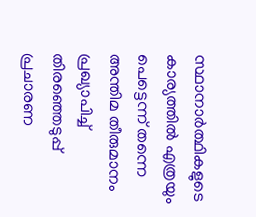സ്ഥാനാര്‍ത്ഥികളുടെ കാര്യത്തില്‍ എത്രയും പെട്ടെന്ന് തന്നെ അന്തിമ തീരുമാനം പ്രഖ്യാപിച്ച് തിരഞ്ഞെടുപ്പ് പ്രചാരണ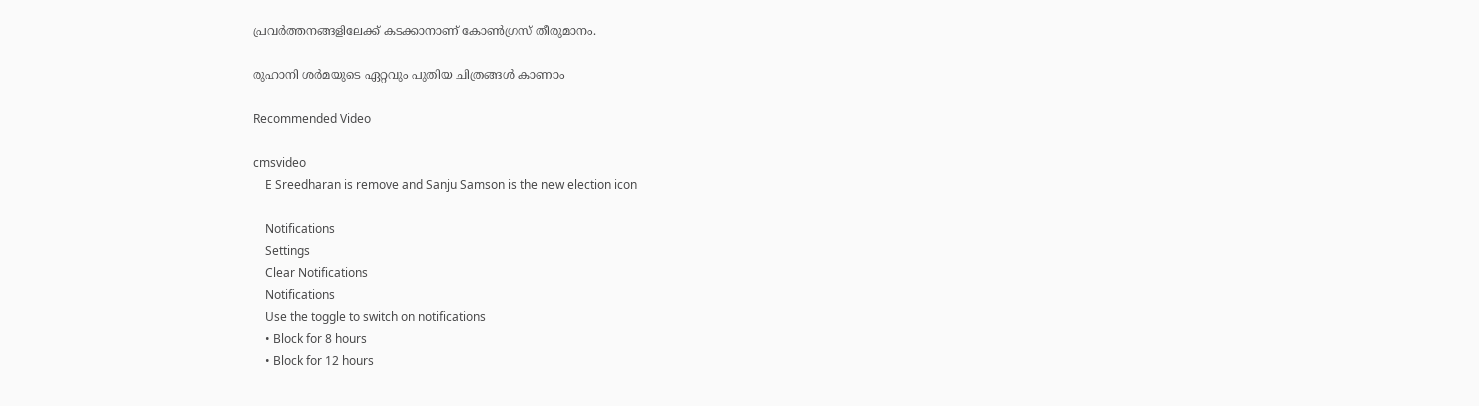പ്രവര്‍ത്തനങ്ങളിലേക്ക് കടക്കാനാണ് കോണ്‍ഗ്രസ് തീരുമാനം.

രുഹാനി ശര്‍മയുടെ ഏറ്റവും പുതിയ ചിത്രങ്ങള്‍ കാണാം

Recommended Video

cmsvideo
    E Sreedharan is remove and Sanju Samson is the new election icon

    Notifications
    Settings
    Clear Notifications
    Notifications
    Use the toggle to switch on notifications
    • Block for 8 hours
    • Block for 12 hours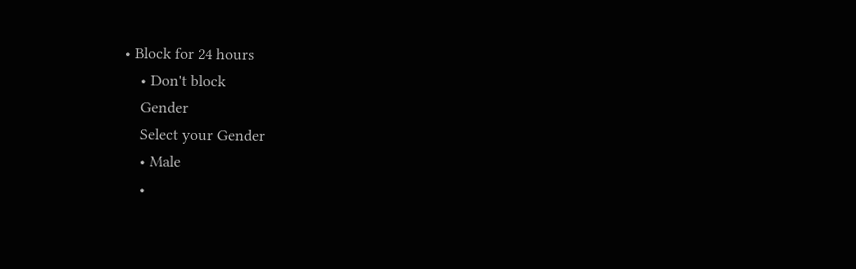• Block for 24 hours
    • Don't block
    Gender
    Select your Gender
    • Male
    •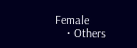Female
    • Others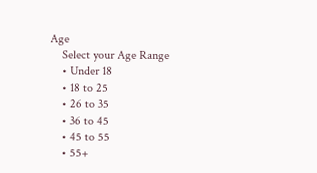Age
    Select your Age Range
    • Under 18
    • 18 to 25
    • 26 to 35
    • 36 to 45
    • 45 to 55
    • 55+